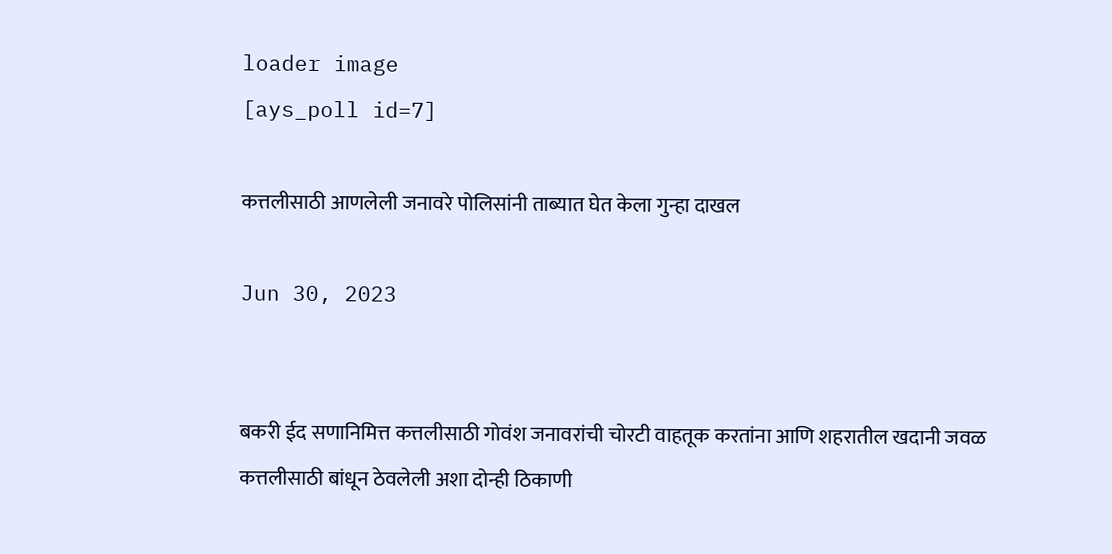loader image
[ays_poll id=7]

कत्तलीसाठी आणलेली जनावरे पोलिसांनी ताब्यात घेत केला गुन्हा दाखल

Jun 30, 2023


बकरी ईद सणानिमित्त कत्तलीसाठी गोवंश जनावरांची चोरटी वाहतूक करतांना आणि शहरातील खदानी जवळ कत्तलीसाठी बांधून ठेवलेली अशा दोन्ही ठिकाणी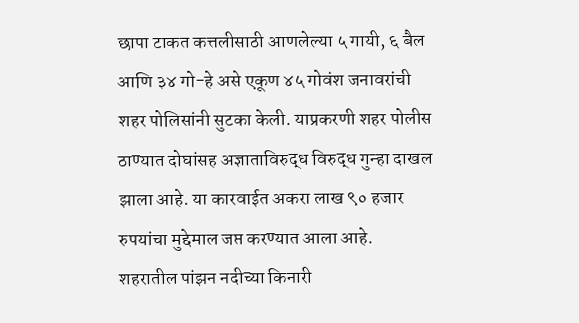छापा टाकत कत्तलीसाठी आणलेल्या ५ गायी, ६ बैल आणि ३४ गो-हे असे एकूण ४५ गोवंश जनावरांची शहर पोलिसांनी सुटका केली. याप्रकरणी शहर पोलीस ठाण्यात दोघांसह अज्ञाताविरुद्ध विरुद्ध गुन्हा दाखल झाला आहे. या कारवाईत अकरा लाख ९० हजार रुपयांचा मुद्देमाल जप्त करण्यात आला आहे.
शहरातील पांझन नदीच्या किनारी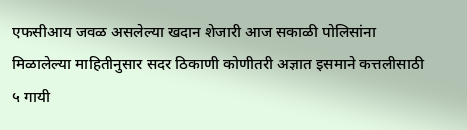एफसीआय जवळ असलेल्या खदान शेजारी आज सकाळी पोलिसांना मिळालेल्या माहितीनुसार सदर ठिकाणी कोणीतरी अज्ञात इसमाने कत्तलीसाठी ५ गायी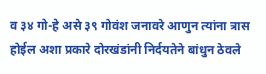व ३४ गो-हे असे ३९ गोवंश जनावरे आणुन त्यांना त्रास होईल अशा प्रकारे दोरखंडांनी निर्दयतेने बांधुन ठेवले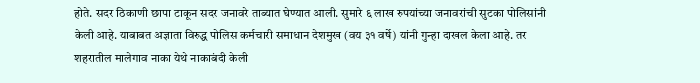होते. सदर ठिकाणी छापा टाकून सदर जनावरे ताब्यात घेण्यात आली. सुमारे ६ लाख रुपयांच्या जनावरांची सुटका पोलिसांनी केली आहे. याबाबत अज्ञाता विरुद्ध पोलिस कर्मचारी समाधान देशमुख (वय ३१ वर्षे) यांनी गुन्हा दाखल केला आहे. तर शहरातील मालेगाव नाका येथे नाकाबंदी केली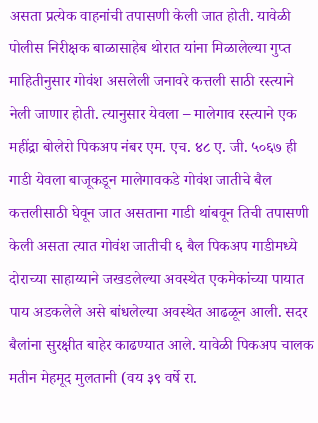असता प्रत्येक वाहनांची तपासणी केली जात होती. यावेळी पोलीस निरीक्षक बाळासाहेब थोरात यांना मिळालेल्या गुप्त माहितीनुसार गोवंश असलेली जनावरे कत्तली साठी रस्त्याने नेली जाणार होती. त्यानुसार येवला – मालेगाव रस्त्याने एक महींद्रा बोलेरो पिकअप नंबर एम. एच. ४८ ए. जी. ५०६७ ही गाडी येवला बाजूकडून मालेगावकडे गोवंश जातीचे बैल कत्तलीसाठी घेवून जात असताना गाडी थांबवून तिची तपासणी केली असता त्यात गोवंश जातीची ६ बैल पिकअप गाडीमध्ये दोराच्या साहाय्याने जखडलेल्या अवस्थेत एकमेकांच्या पायात पाय अडकलेले असे बांधलेल्या अवस्थेत आढळून आली. सदर बैलांना सुरक्षीत बाहेर काढण्यात आले. यावेळी पिकअप चालक मतीन मेहमूद मुलतानी (वय ३९ वर्षे रा.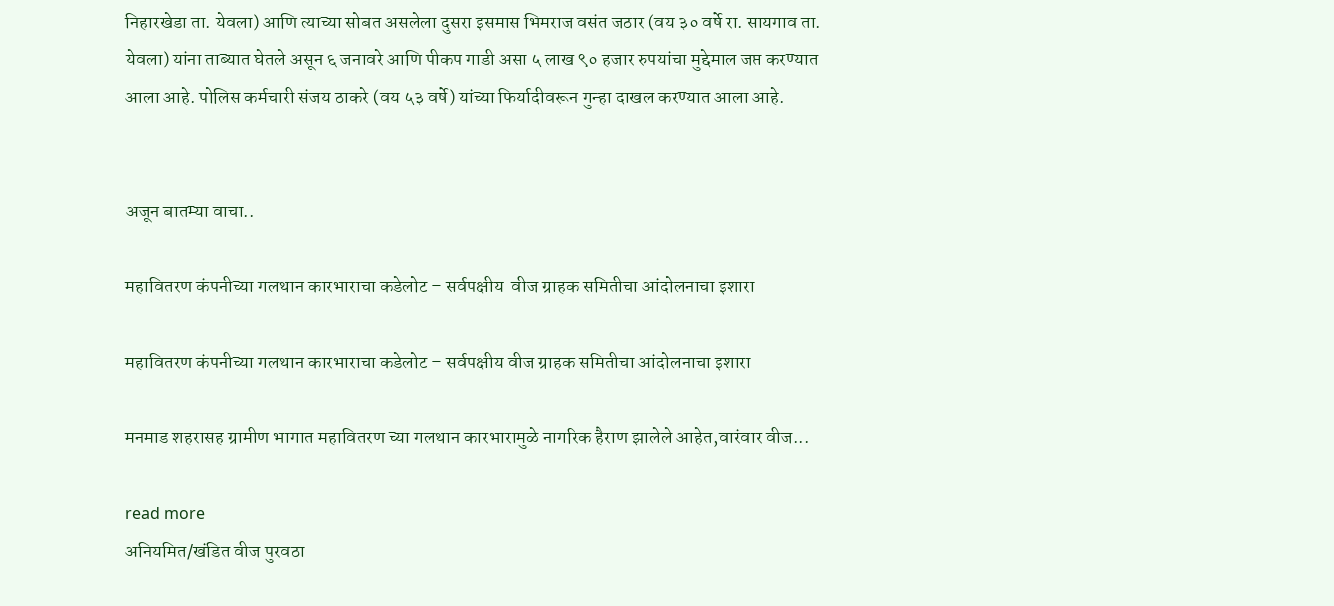निहारखेडा ता. येवला) आणि त्याच्या सोबत असलेला दुसरा इसमास भिमराज वसंत जठार (वय ३० वर्षे रा. सायगाव ता. येवला) यांना ताब्यात घेतले असून ६ जनावरे आणि पीकप गाडी असा ५ लाख ९० हजार रुपयांचा मुद्देमाल जप्त करण्यात आला आहे. पोलिस कर्मचारी संजय ठाकरे (वय ५३ वर्षे) यांच्या फिर्यादीवरून गुन्हा दाखल करण्यात आला आहे.


अजून बातम्या वाचा..

महावितरण कंपनीच्या गलथान कारभाराचा कडेलोट – सर्वपक्षीय  वीज ग्राहक समितीचा आंदोलनाचा इशारा

महावितरण कंपनीच्या गलथान कारभाराचा कडेलोट – सर्वपक्षीय वीज ग्राहक समितीचा आंदोलनाचा इशारा

मनमाड शहरासह ग्रामीण भागात महावितरण च्या गलथान कारभारामुळे नागरिक हैराण झालेले आहेत,वारंवार वीज...

read more
अनियमित/खंडित वीज पुरवठा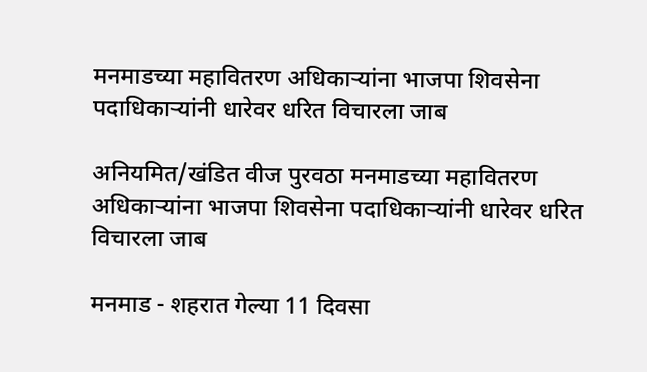मनमाडच्या महावितरण अधिकाऱ्यांना भाजपा शिवसेना पदाधिकाऱ्यांनी धारेवर धरित विचारला जाब

अनियमित/खंडित वीज पुरवठा मनमाडच्या महावितरण अधिकाऱ्यांना भाजपा शिवसेना पदाधिकाऱ्यांनी धारेवर धरित विचारला जाब

मनमाड - शहरात गेल्या 11 दिवसा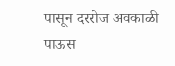पासून दररोज अवकाळी पाऊस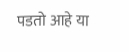पडतो आहे या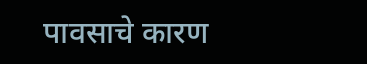पावसाचे कारण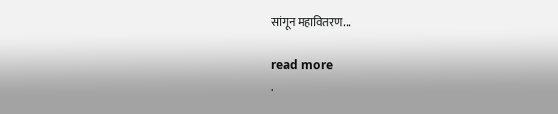सांगून महावितरण...

read more
.